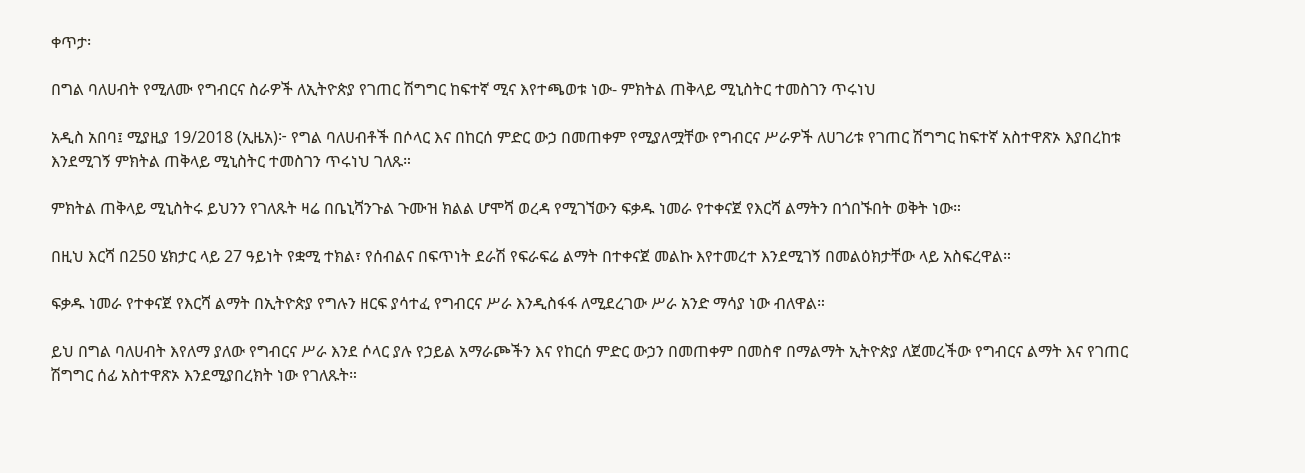ቀጥታ፡

በግል ባለሀብት የሚለሙ የግብርና ስራዎች ለኢትዮጵያ የገጠር ሽግግር ከፍተኛ ሚና እየተጫወቱ ነው- ምክትል ጠቅላይ ሚኒስትር ተመስገን ጥሩነህ

አዲስ አበባ፤ ሚያዚያ 19/2018 (ኢዜአ)፦ የግል ባለሀብቶች በሶላር እና በከርሰ ምድር ውኃ በመጠቀም የሚያለሟቸው የግብርና ሥራዎች ለሀገሪቱ የገጠር ሽግግር ከፍተኛ አስተዋጽኦ እያበረከቱ እንደሚገኝ ምክትል ጠቅላይ ሚኒስትር ተመስገን ጥሩነህ ገለጹ።

ምክትል ጠቅላይ ሚኒስትሩ ይህንን የገለጹት ዛሬ በቤኒሻንጉል ጉሙዝ ክልል ሆሞሻ ወረዳ የሚገኘውን ፍቃዱ ነመራ የተቀናጀ የእርሻ ልማትን በጎበኙበት ወቅት ነው።

በዚህ እርሻ በ250 ሄክታር ላይ 27 ዓይነት የቋሚ ተክል፣ የሰብልና በፍጥነት ደራሽ የፍራፍሬ ልማት በተቀናጀ መልኩ እየተመረተ እንደሚገኝ በመልዕክታቸው ላይ አስፍረዋል።

ፍቃዱ ነመራ የተቀናጀ የእርሻ ልማት በኢትዮጵያ የግሉን ዘርፍ ያሳተፈ የግብርና ሥራ እንዲስፋፋ ለሚደረገው ሥራ አንድ ማሳያ ነው ብለዋል።

ይህ በግል ባለሀብት እየለማ ያለው የግብርና ሥራ እንደ ሶላር ያሉ የኃይል አማራጮችን እና የከርሰ ምድር ውኃን በመጠቀም በመስኖ በማልማት ኢትዮጵያ ለጀመረችው የግብርና ልማት እና የገጠር ሽግግር ሰፊ አስተዋጽኦ እንደሚያበረክት ነው የገለጹት።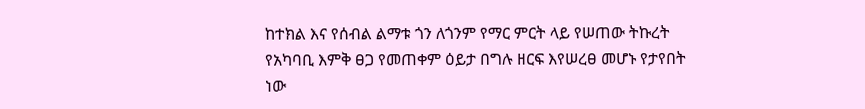ከተክል እና የሰብል ልማቱ ጎን ለጎንም የማር ምርት ላይ የሠጠው ትኩረት የአካባቢ እምቅ ፀጋ የመጠቀም ዕይታ በግሉ ዘርፍ እየሠረፀ መሆኑ የታየበት ነው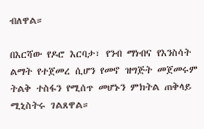ብለዋል።

በእርሻው የዶሮ እርባታ፣ የንብ ማነብና የእንስሳት ልማት የተጀመረ ሲሆን የመኖ ዝግጅት መጀመሩም ትልቅ ተስፋን የሚሰጥ መሆኑን ምክትል ጠቅላይ ሚኒስትሩ ገልጸዋል።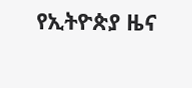የኢትዮጵያ ዜና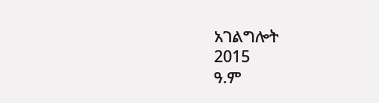አገልግሎት
2015
ዓ.ም